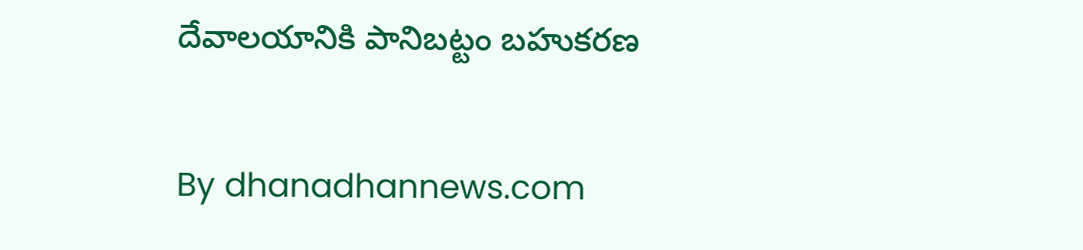దేవాలయానికి పానిబట్టం బహుకరణ

By dhanadhannews.com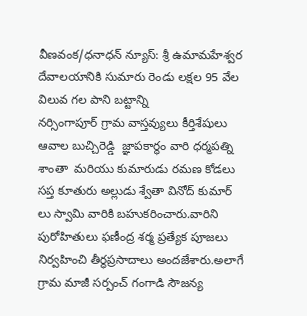వీణవంక/ధనాధన్ న్యూస్: శ్రీ ఉమామహేశ్వర దేవాలయానికి సుమారు రెండు లక్షల 95 వేల విలువ గల పాని బట్టాన్ని
నర్సింగాపూర్ గ్రామ వాస్తవ్యులు కీర్తిశేషులు ఆవాల బుచ్చిరెడ్డి  జ్ఞాపకార్థం వారి ధర్మపత్ని శాంతా  మరియు కుమారుడు రమణ కోడలు సప్త కూతురు అల్లుడు శ్వేతా వినోద్ కుమార్ లు స్వామి వారికి బహుకరించారు.వారిని పురోహితులు ఫణీంద్ర శర్మ ప్రత్యేక పూజలు నిర్వహించి తీర్థప్రసాదాలు అందజేశారు.అలాగే గ్రామ మాజీ సర్పంచ్ గంగాడి సౌజన్య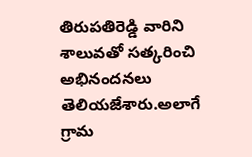తిరుపతిరెడ్డి వారిని శాలువతో సత్కరించి అభినందనలు తెలియజేశారు.అలాగే గ్రామ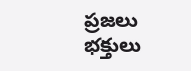ప్రజలు భక్తులు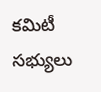కమిటీ సభ్యులు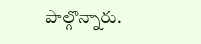పాల్గొన్నారు.